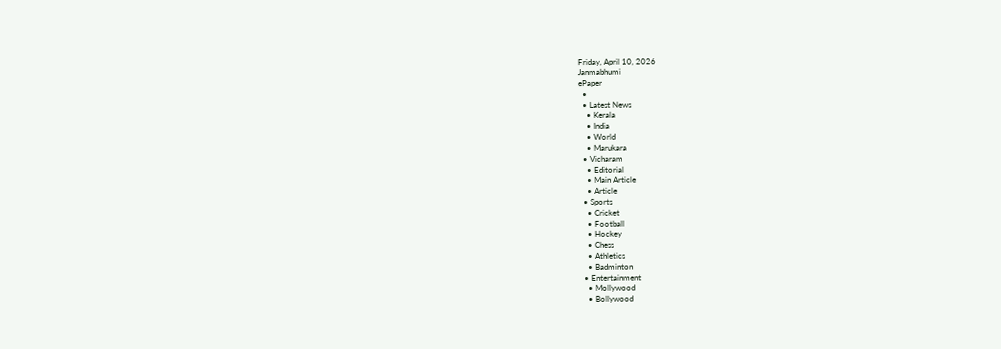Friday, April 10, 2026
Janmabhumi
ePaper
  •
  • Latest News
    • Kerala
    • India
    • World
    • Marukara
  • Vicharam
    • Editorial
    • Main Article
    • Article
  • Sports
    • Cricket
    • Football
    • Hockey
    • Chess
    • Athletics
    • Badminton
  • Entertainment
    • Mollywood
    • Bollywood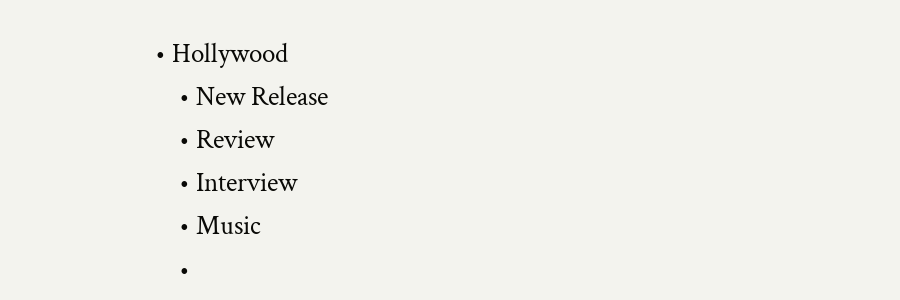• Hollywood
    • New Release
    • Review
    • Interview
    • Music
    •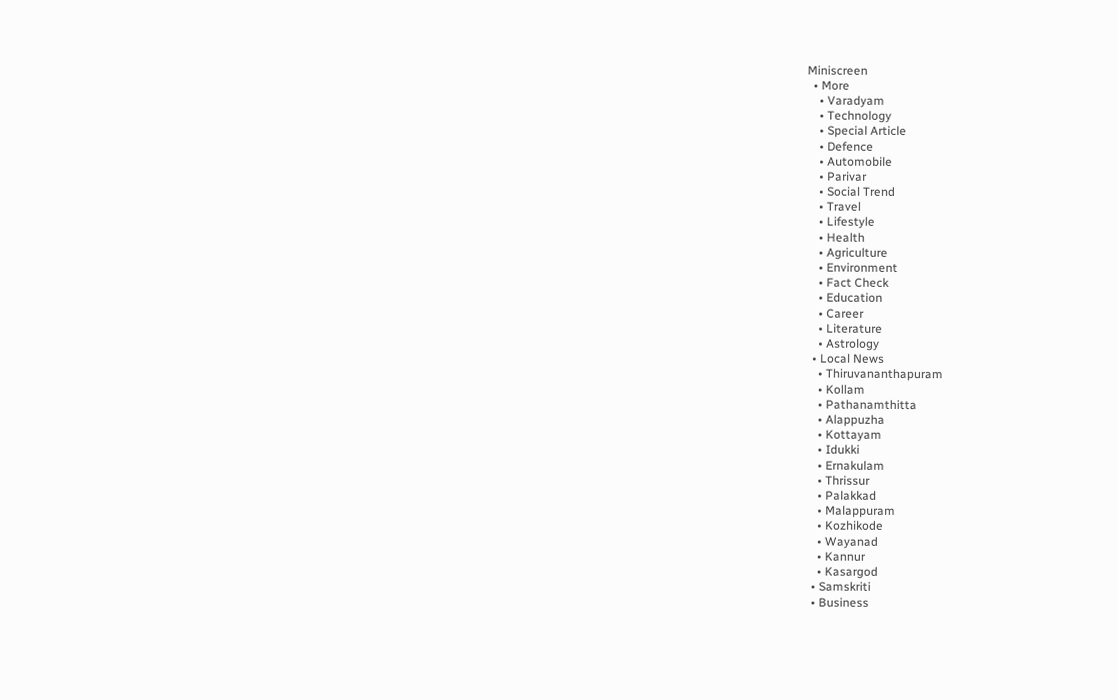Miniscreen
  • More
    • Varadyam
    • Technology
    • Special Article
    • Defence
    • Automobile
    • Parivar
    • Social Trend
    • Travel
    • Lifestyle
    • Health
    • Agriculture
    • Environment
    • Fact Check
    • Education
    • Career
    • Literature
    • Astrology
  • Local News
    • Thiruvananthapuram
    • Kollam
    • Pathanamthitta
    • Alappuzha
    • Kottayam
    • Idukki
    • Ernakulam
    • Thrissur
    • Palakkad
    • Malappuram
    • Kozhikode
    • Wayanad
    • Kannur
    • Kasargod
  • Samskriti
  • Business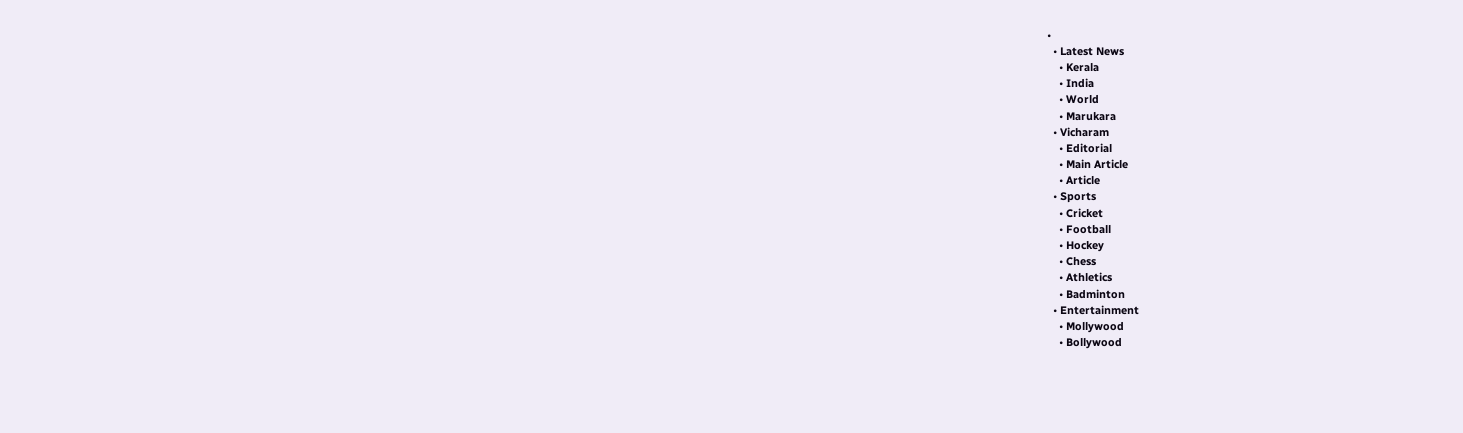•
  • Latest News
    • Kerala
    • India
    • World
    • Marukara
  • Vicharam
    • Editorial
    • Main Article
    • Article
  • Sports
    • Cricket
    • Football
    • Hockey
    • Chess
    • Athletics
    • Badminton
  • Entertainment
    • Mollywood
    • Bollywood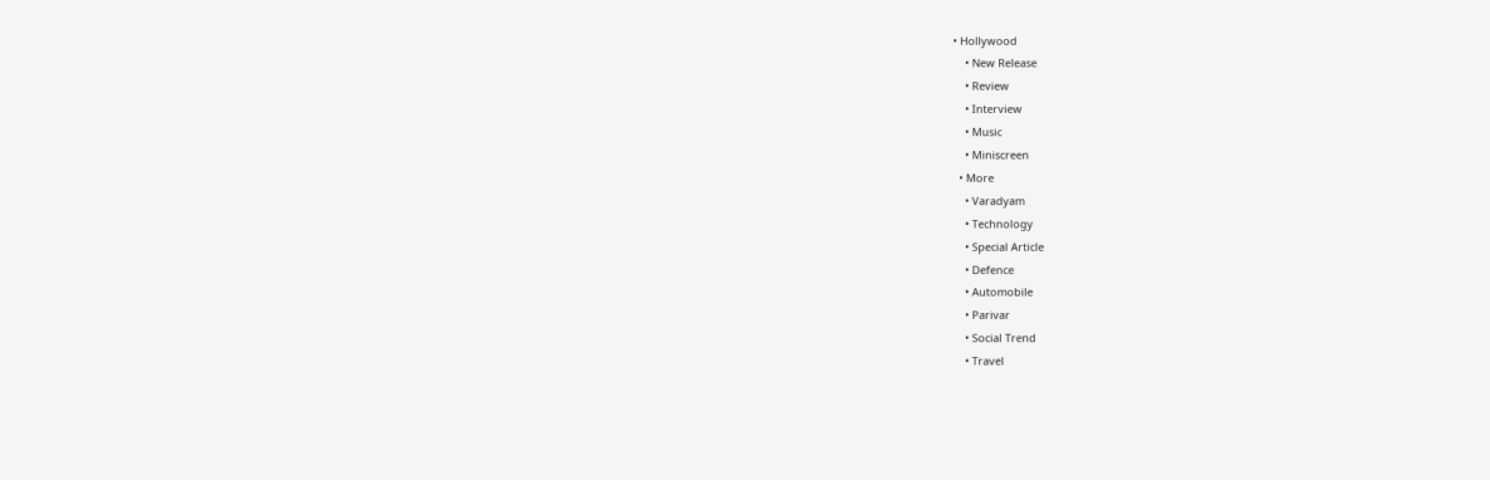• Hollywood
    • New Release
    • Review
    • Interview
    • Music
    • Miniscreen
  • More
    • Varadyam
    • Technology
    • Special Article
    • Defence
    • Automobile
    • Parivar
    • Social Trend
    • Travel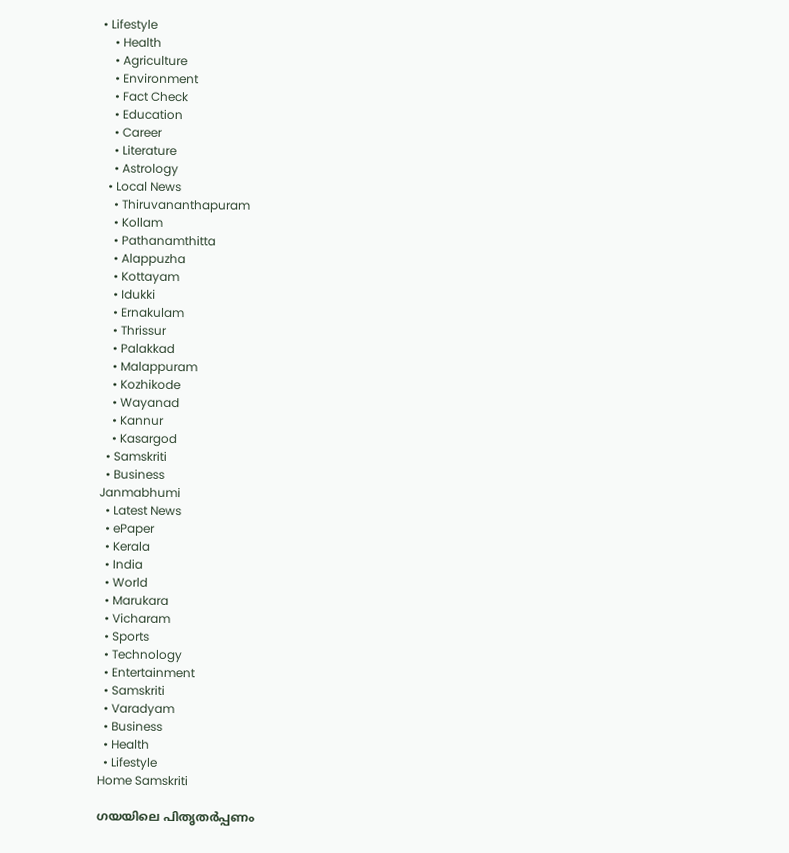• Lifestyle
    • Health
    • Agriculture
    • Environment
    • Fact Check
    • Education
    • Career
    • Literature
    • Astrology
  • Local News
    • Thiruvananthapuram
    • Kollam
    • Pathanamthitta
    • Alappuzha
    • Kottayam
    • Idukki
    • Ernakulam
    • Thrissur
    • Palakkad
    • Malappuram
    • Kozhikode
    • Wayanad
    • Kannur
    • Kasargod
  • Samskriti
  • Business
Janmabhumi
  • Latest News
  • ePaper
  • Kerala
  • India
  • World
  • Marukara
  • Vicharam
  • Sports
  • Technology
  • Entertainment
  • Samskriti
  • Varadyam
  • Business
  • Health
  • Lifestyle
Home Samskriti

ഗയയിലെ പിതൃതര്‍പ്പണം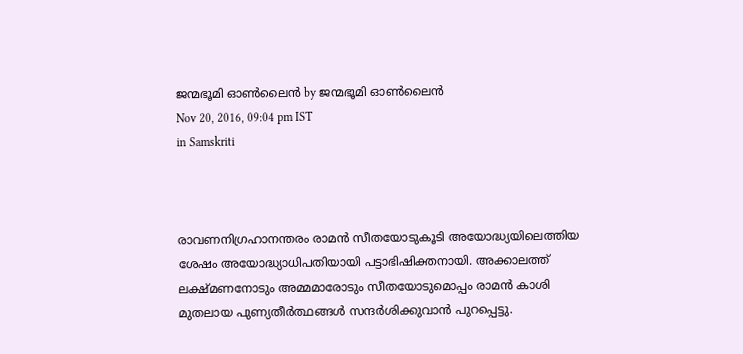ജന്മഭൂമി ഓണ്‍ലൈന്‍ by ജന്മഭൂമി ഓണ്‍ലൈന്‍
Nov 20, 2016, 09:04 pm IST
in Samskriti



രാവണനിഗ്രഹാനന്തരം രാമന്‍ സീതയോടുകൂടി അയോദ്ധ്യയിലെത്തിയ ശേഷം അയോദ്ധ്യാധിപതിയായി പട്ടാഭിഷിക്തനായി. അക്കാലത്ത് ലക്ഷ്മണനോടും അമ്മമാരോടും സീതയോടുമൊപ്പം രാമന്‍ കാശി മുതലായ പുണ്യതീര്‍ത്ഥങ്ങള്‍ സന്ദര്‍ശിക്കുവാന്‍ പുറപ്പെട്ടു.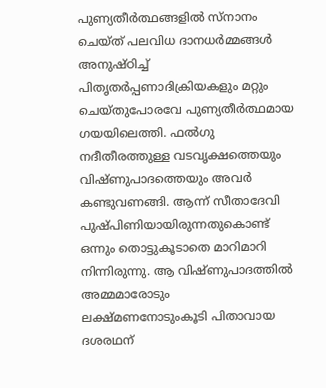പുണ്യതീര്‍ത്ഥങ്ങളില്‍ സ്‌നാനം ചെയ്ത് പലവിധ ദാനധര്‍മ്മങ്ങള്‍ അനുഷ്ഠിച്ച് പിതൃതര്‍പ്പണാദിക്രിയകളും മറ്റും ചെയ്തുപോരവേ പുണ്യതീര്‍ത്ഥമായ ഗയയിലെത്തി. ഫല്‍ഗു നദീതീരത്തുള്ള വടവൃക്ഷത്തെയും വിഷ്ണുപാദത്തെയും അവര്‍ കണ്ടുവണങ്ങി. ആന്ന് സീതാദേവി പുഷ്പിണിയായിരുന്നതുകൊണ്ട് ഒന്നും തൊട്ടുകൂടാതെ മാറിമാറി നിന്നിരുന്നു. ആ വിഷ്ണുപാദത്തില്‍ അമ്മമാരോടും ലക്ഷ്മണനോടുംകൂടി പിതാവായ ദശരഥന്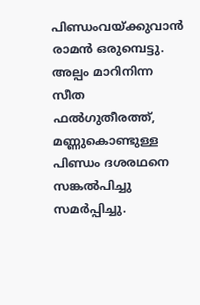പിണ്ഡംവയ്‌ക്കുവാന്‍ രാമന്‍ ഒരുമ്പെട്ടു. അല്പം മാറിനിന്ന സീത ഫല്‍ഗുതീരത്ത്, മണ്ണുകൊണ്ടുള്ള പിണ്ഡം ദശരഥനെ സങ്കല്‍പിച്ചു സമര്‍പ്പിച്ചു.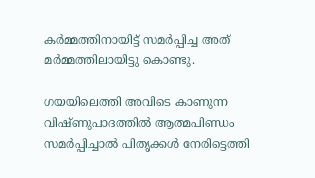കര്‍മ്മത്തിനായിട്ട് സമര്‍പ്പിച്ച അത് മര്‍മ്മത്തിലായിട്ടു കൊണ്ടു.

ഗയയിലെത്തി അവിടെ കാണുന്ന വിഷ്ണുപാദത്തില്‍ ആത്മപിണ്ഡം സമര്‍പ്പിച്ചാല്‍ പിതൃക്കള്‍ നേരിട്ടെത്തി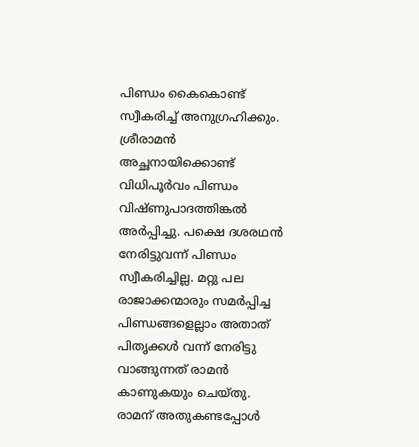പിണ്ഡം കൈകൊണ്ട് സ്വീകരിച്ച് അനുഗ്രഹിക്കും. ശ്രീരാമന്‍ അച്ഛനായിക്കൊണ്ട് വിധിപൂര്‍വം പിണ്ഡം വിഷ്ണുപാദത്തിങ്കല്‍ അര്‍പ്പിച്ചു. പക്ഷെ ദശരഥന്‍ നേരിട്ടുവന്ന് പിണ്ഡം സ്വീകരിച്ചില്ല. മറ്റു പല രാജാക്കന്മാരും സമര്‍പ്പിച്ച പിണ്ഡങ്ങളെല്ലാം അതാത് പിതൃക്കള്‍ വന്ന് നേരിട്ടു വാങ്ങുന്നത് രാമന്‍ കാണുകയും ചെയ്തു. രാമന് അതുകണ്ടപ്പോള്‍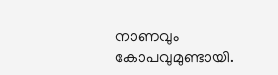നാണവും കോപവുമുണ്ടായി.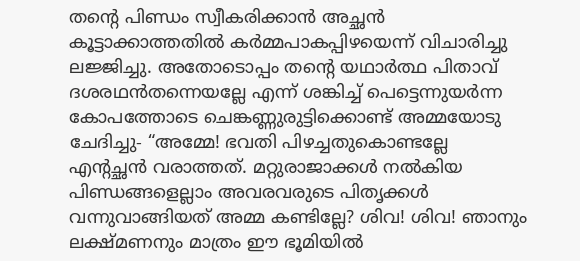തന്റെ പിണ്ഡം സ്വീകരിക്കാന്‍ അച്ഛന്‍ കൂട്ടാക്കാത്തതില്‍ കര്‍മ്മപാകപ്പിഴയെന്ന് വിചാരിച്ചു ലജ്ജിച്ചു. അതോടൊപ്പം തന്റെ യഥാര്‍ത്ഥ പിതാവ് ദശരഥന്‍തന്നെയല്ലേ എന്ന് ശങ്കിച്ച് പെട്ടെന്നുയര്‍ന്ന കോപത്തോടെ ചെങ്കണ്ണുരുട്ടിക്കൊണ്ട് അമ്മയോടു ചേദിച്ചു- “അമ്മേ! ഭവതി പിഴച്ചതുകൊണ്ടല്ലേ എന്റച്ഛന്‍ വരാത്തത്. മറ്റുരാജാക്കള്‍ നല്‍കിയ പിണ്ഡങ്ങളെല്ലാം അവരവരുടെ പിതൃക്കള്‍ വന്നുവാങ്ങിയത് അമ്മ കണ്ടില്ലേ? ശിവ! ശിവ! ഞാനും ലക്ഷ്മണനും മാത്രം ഈ ഭൂമിയില്‍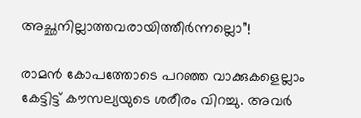അച്ഛനില്ലാത്തവരായിത്തീര്‍ന്നല്ലൊ”!

രാമന്‍ കോപത്തോടെ പറഞ്ഞ വാക്കുകളെല്ലാം കേട്ടിട്ട് കൗസല്യയുടെ ശരീരം വിറച്ചു. അവര്‍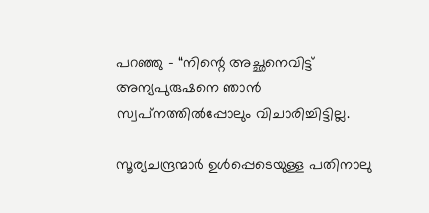പറഞ്ഞു – “നിന്റെ അച്ഛനെവിട്ട് അന്യപുരുഷനെ ഞാന്‍ സ്വപ്‌നത്തില്‍പ്പോലും വിചാരിച്ചിട്ടില്ല.

സൂര്യചന്ദ്രന്മാര്‍ ഉള്‍പ്പെടെയുള്ള പതിനാലു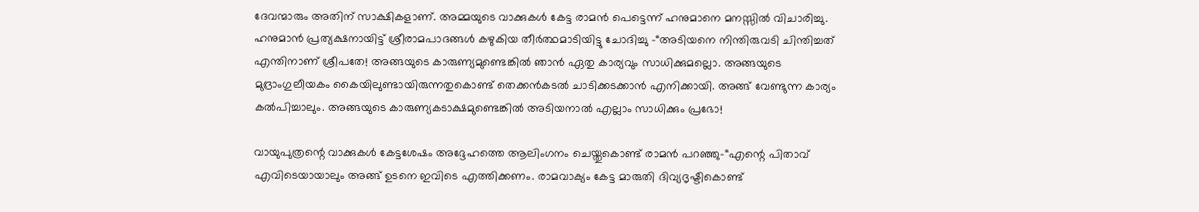ദേവന്മാരും അതിന് സാക്ഷികളാണ്. അമ്മയുടെ വാക്കുകള്‍ കേട്ട രാമന്‍ പെട്ടെന്ന് ഹനുമാനെ മനസ്സില്‍ വിചാരിച്ചു. ഹനുമാന്‍ പ്രത്യക്ഷനായിട്ട് ശ്രീരാമപാദങ്ങള്‍ കഴുകിയ തീര്‍ത്ഥമാടിയിട്ടു ചോദിച്ചു -“അടിയനെ നിന്തിരുവടി ചിന്തിച്ചത് എന്തിനാണ് ശ്രീപതേ! അങ്ങയുടെ കാരുണ്യമുണ്ടെങ്കില്‍ ഞാന്‍ ഏതു കാര്യവും സാധിക്കുമല്ലൊ. അങ്ങയുടെ മുദ്രാംഗുലീയകം കൈയിലുണ്ടായിരുന്നതുകൊണ്ട് തെക്കന്‍കടല്‍ ചാടിക്കടക്കാന്‍ എനിക്കായി. അങ്ങ് വേണ്ടുന്ന കാര്യം കല്‍പിച്ചാലും. അങ്ങയുടെ കാരുണ്യകടാക്ഷമുണ്ടെങ്കില്‍ അടിയനാല്‍ എല്ലാം സാധിക്കും പ്രഭോ!

വായുപുത്രന്റെ വാക്കുകള്‍ കേട്ടശേഷം അദ്ദേഹത്തെ ആലിംഗനം ചെയ്തുകൊണ്ട് രാമന്‍ പറഞ്ഞു-“എന്റെ പിതാവ് എവിടെയായാലും അങ്ങ് ഉടനെ ഇവിടെ എത്തിക്കണം. രാമവാക്യം കേട്ട മാരുതി ദിവ്യദൃഷ്ടികൊണ്ട്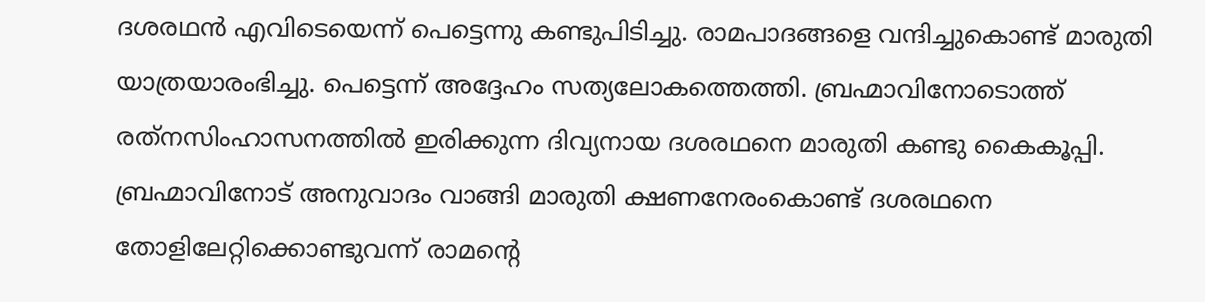ദശരഥന്‍ എവിടെയെന്ന് പെട്ടെന്നു കണ്ടുപിടിച്ചു. രാമപാദങ്ങളെ വന്ദിച്ചുകൊണ്ട് മാരുതി യാത്രയാരംഭിച്ചു. പെട്ടെന്ന് അദ്ദേഹം സത്യലോകത്തെത്തി. ബ്രഹ്മാവിനോടൊത്ത് രത്‌നസിംഹാസനത്തില്‍ ഇരിക്കുന്ന ദിവ്യനായ ദശരഥനെ മാരുതി കണ്ടു കൈകൂപ്പി. ബ്രഹ്മാവിനോട് അനുവാദം വാങ്ങി മാരുതി ക്ഷണനേരംകൊണ്ട് ദശരഥനെ തോളിലേറ്റിക്കൊണ്ടുവന്ന് രാമന്റെ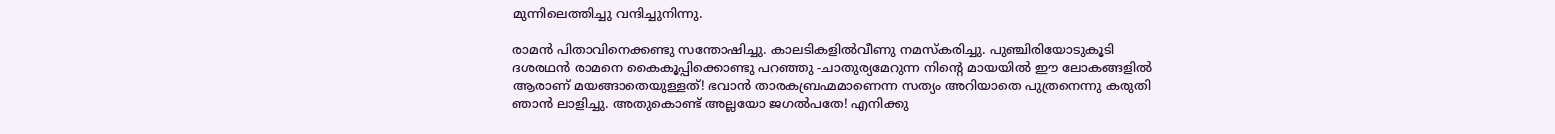മുന്നിലെത്തിച്ചു വന്ദിച്ചുനിന്നു.

രാമന്‍ പിതാവിനെക്കണ്ടു സന്തോഷിച്ചു. കാലടികളില്‍വീണു നമസ്‌കരിച്ചു. പുഞ്ചിരിയോടുകൂടി ദശരഥന്‍ രാമനെ കൈകൂപ്പിക്കൊണ്ടു പറഞ്ഞു -ചാതുര്യമേറുന്ന നിന്റെ മായയില്‍ ഈ ലോകങ്ങളില്‍ ആരാണ് മയങ്ങാതെയുള്ളത്! ഭവാന്‍ താരകബ്രഹ്മമാണെന്ന സത്യം അറിയാതെ പുത്രനെന്നു കരുതി ഞാന്‍ ലാളിച്ചു. അതുകൊണ്ട് അല്ലയോ ജഗല്‍പതേ! എനിക്കു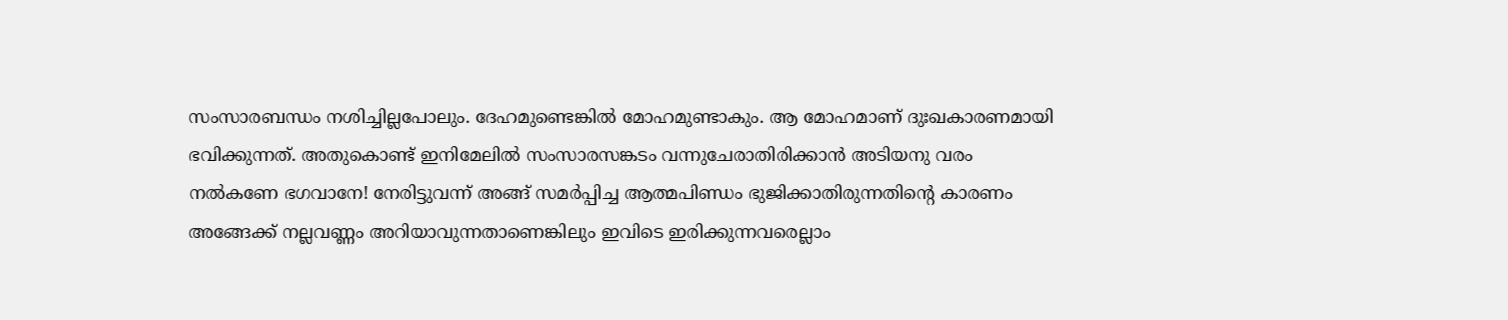സംസാരബന്ധം നശിച്ചില്ലപോലും. ദേഹമുണ്ടെങ്കില്‍ മോഹമുണ്ടാകും. ആ മോഹമാണ് ദുഃഖകാരണമായി ഭവിക്കുന്നത്. അതുകൊണ്ട് ഇനിമേലില്‍ സംസാരസങ്കടം വന്നുചേരാതിരിക്കാന്‍ അടിയനു വരം നല്‍കണേ ഭഗവാനേ! നേരിട്ടുവന്ന് അങ്ങ് സമര്‍പ്പിച്ച ആത്മപിണ്ഡം ഭുജിക്കാതിരുന്നതിന്റെ കാരണം അങ്ങേക്ക് നല്ലവണ്ണം അറിയാവുന്നതാണെങ്കിലും ഇവിടെ ഇരിക്കുന്നവരെല്ലാം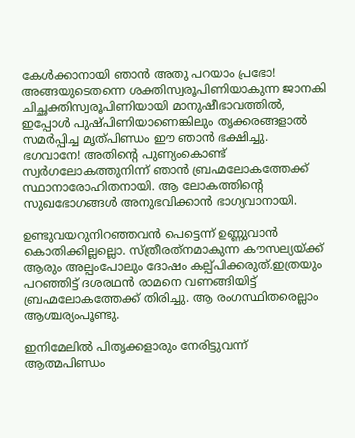കേള്‍ക്കാനായി ഞാന്‍ അതു പറയാം പ്രഭോ! അങ്ങയുടെതന്നെ ശക്തിസ്വരൂപിണിയാകുന്ന ജാനകി ചിച്ഛക്തിസ്വരൂപിണിയായി മാനുഷീഭാവത്തില്‍, ഇപ്പോള്‍ പുഷ്പിണിയാണെങ്കിലും തൃക്കരങ്ങളാല്‍ സമര്‍പ്പിച്ച മൃത്പിണ്ഡം ഈ ഞാന്‍ ഭക്ഷിച്ചു. ഭഗവാനേ! അതിന്റെ പുണ്യംകൊണ്ട് സ്വര്‍ഗലോകത്തുനിന്ന് ഞാന്‍ ബ്രഹ്മലോകത്തേക്ക് സ്ഥാനാരോഹിതനായി. ആ ലോകത്തിന്റെ സുഖഭോഗങ്ങള്‍ അനുഭവിക്കാന്‍ ഭാഗ്യവാനായി.

ഉണ്ടുവയറുനിറഞ്ഞവന്‍ പെട്ടെന്ന് ഉണ്ണുവാന്‍ കൊതിക്കില്ലല്ലൊ. സ്ത്രീരത്‌നമാകുന്ന കൗസല്യയ്‌ക്ക് ആരും അല്പംപോലും ദോഷം കല്പ്പിക്കരുത്.ഇത്രയും പറഞ്ഞിട്ട് ദശരഥന്‍ രാമനെ വണങ്ങിയിട്ട് ബ്രഹ്മലോകത്തേക്ക് തിരിച്ചു. ആ രംഗസ്ഥിതരെല്ലാം ആശ്ചര്യംപൂണ്ടു.

ഇനിമേലില്‍ പിതൃക്കളാരും നേരിട്ടുവന്ന് ആത്മപിണ്ഡം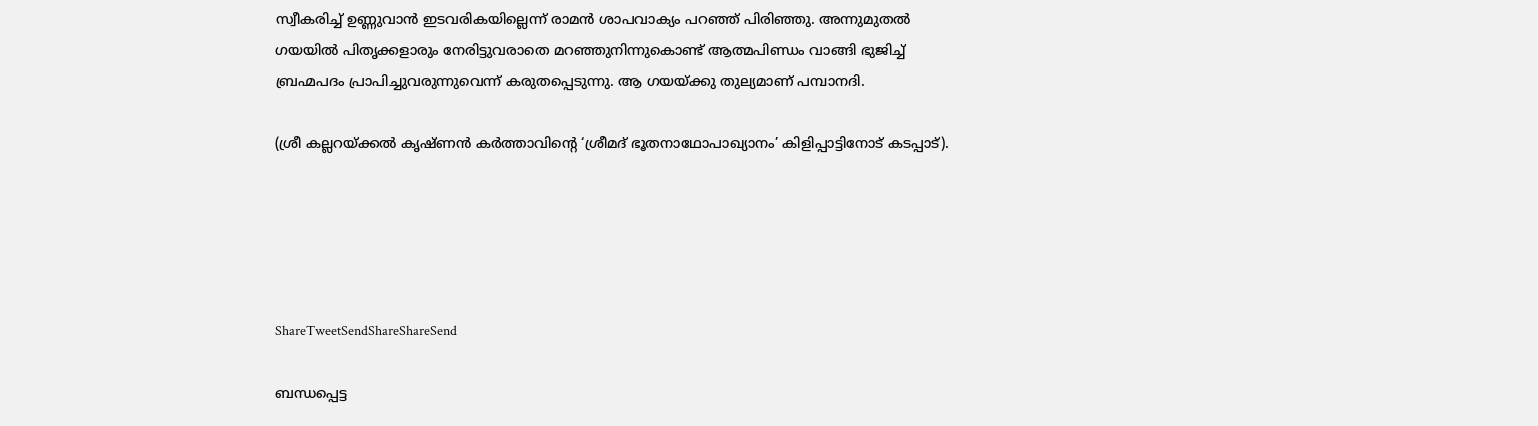സ്വീകരിച്ച് ഉണ്ണുവാന്‍ ഇടവരികയില്ലെന്ന് രാമന്‍ ശാപവാക്യം പറഞ്ഞ് പിരിഞ്ഞു. അന്നുമുതല്‍ ഗയയില്‍ പിതൃക്കളാരും നേരിട്ടുവരാതെ മറഞ്ഞുനിന്നുകൊണ്ട് ആത്മപിണ്ഡം വാങ്ങി ഭുജിച്ച് ബ്രഹ്മപദം പ്രാപിച്ചുവരുന്നുവെന്ന് കരുതപ്പെടുന്നു. ആ ഗയയ്‌ക്കു തുല്യമാണ് പമ്പാനദി.

(ശ്രീ കല്ലറയ്‌ക്കല്‍ കൃഷ്ണന്‍ കര്‍ത്താവിന്റെ ‘ശ്രീമദ് ഭൂതനാഥോപാഖ്യാനം’ കിളിപ്പാട്ടിനോട് കടപ്പാട്).





ShareTweetSendShareShareSend

ബന്ധപ്പെട്ട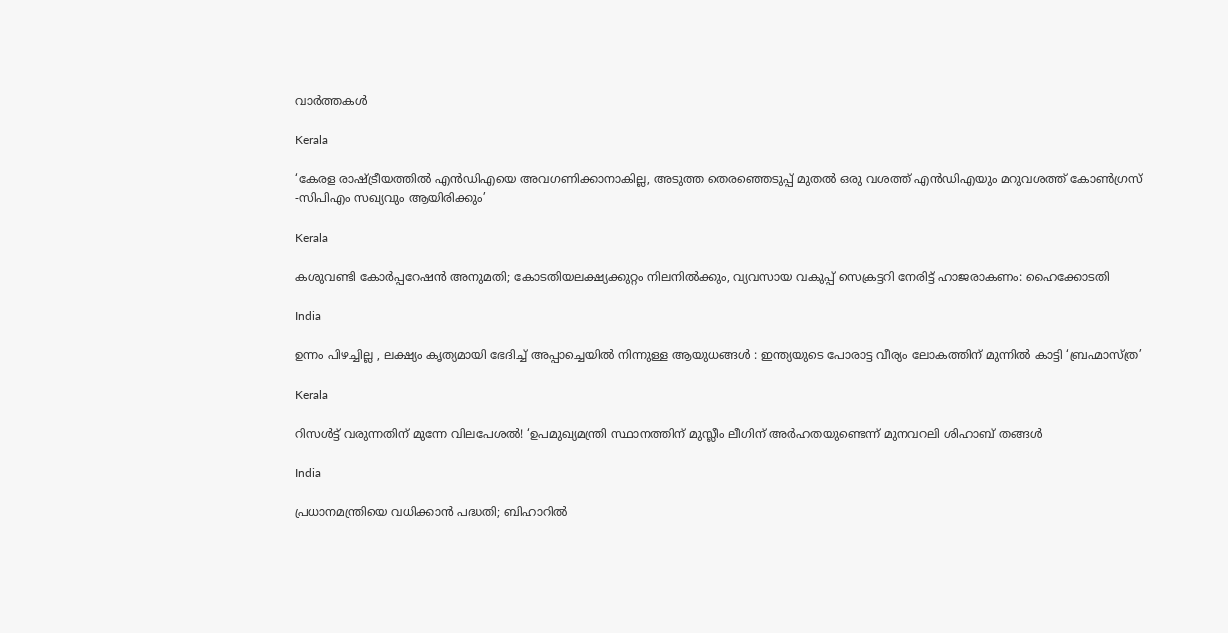വാര്‍ത്തകള്‍

Kerala

‘കേരള രാഷ്‌ട്രീയത്തിൽ എൻഡിഎയെ അവഗണിക്കാനാകില്ല, അടുത്ത തെരഞ്ഞെടുപ്പ് മുതൽ ഒരു വശത്ത് എന്‍ഡിഎയും മറുവശത്ത് കോൺഗ്രസ് -സിപിഎം സഖ്യവും ആയിരിക്കും’

Kerala

കശുവണ്ടി കോർപ്പറേഷൻ അനുമതി; കോടതിയലക്ഷ്യക്കുറ്റം നിലനിൽക്കും, വ്യവസായ വകുപ്പ് സെക്രട്ടറി നേരിട്ട് ഹാജരാകണം: ഹൈക്കോടതി

India

ഉന്നം പിഴച്ചില്ല , ലക്ഷ്യം കൃത്യമായി ഭേദിച്ച് അപ്പാച്ചെയിൽ നിന്നുള്ള ആയുധങ്ങൾ : ഇന്ത്യയുടെ പോരാട്ട വീര്യം ലോകത്തിന് മുന്നിൽ കാട്ടി ‘ബ്രഹ്മാസ്ത്ര’

Kerala

റിസൾട്ട് വരുന്നതിന് മുന്നേ വിലപേശൽ! ‘ഉപമുഖ്യമന്ത്രി സ്ഥാനത്തിന് മുസ്ലീം ലീഗിന് അർഹതയുണ്ടെന്ന് മുനവറലി ശിഹാബ് തങ്ങൾ

India

പ്രധാനമന്ത്രിയെ വധിക്കാൻ പദ്ധതി; ബിഹാറിൽ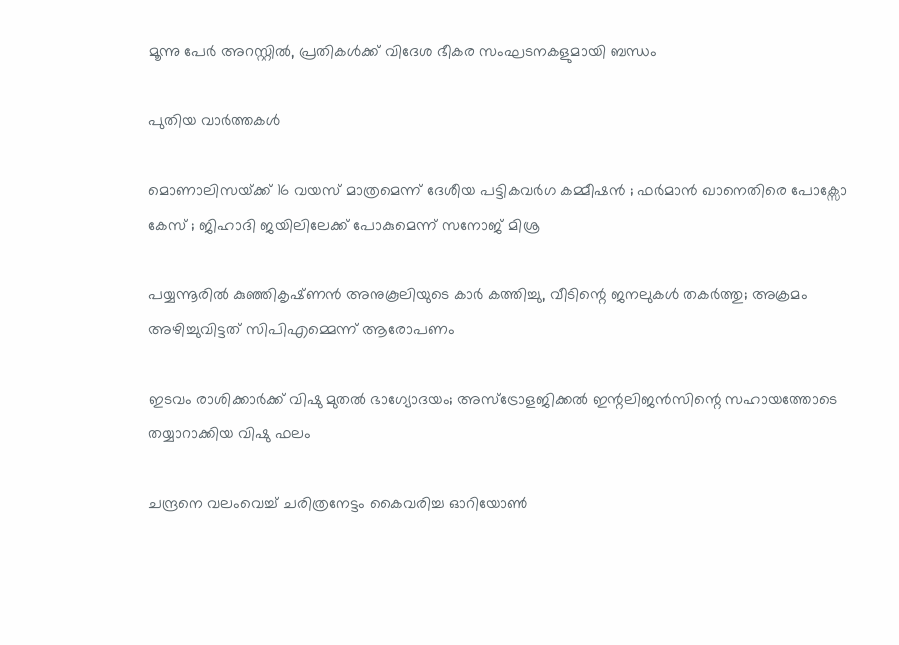മൂന്നു പേർ അറസ്റ്റിൽ, പ്രതികൾക്ക് വിദേശ ഭീകര സംഘടനകളുമായി ബന്ധം

പുതിയ വാര്‍ത്തകള്‍

മൊണാലിസയ്‌ക്ക് 16 വയസ് മാത്രമെന്ന് ദേശീയ പട്ടികവർഗ കമ്മീഷൻ ; ഫർമാൻ ഖാനെതിരെ പോക്സോ കേസ് ; ജിഹാദി ജയിലിലേക്ക് പോകുമെന്ന് സനോജ് മിശ്ര

പയ്യന്നൂരിൽ കുഞ്ഞികൃഷ്‌ണൻ അനുകൂലിയുടെ കാർ കത്തിച്ചു, വീടിന്റെ ജനലുകൾ തകർത്തു; അക്രമം അഴിച്ചുവിട്ടത് സിപിഎമ്മെന്ന് ആരോപണം

ഇടവം രാശിക്കാർക്ക് വിഷു മുതൽ ഭാഗ്യോദയം; അസ്ട്രോളജിക്കൽ ഇന്റലിജൻസിന്റെ സഹായത്തോടെ തയ്യാറാക്കിയ വിഷു ഫലം

ചന്ദ്രനെ വലംവെച്ച് ചരിത്രനേട്ടം കൈവരിച്ച ഓറിയോണ്‍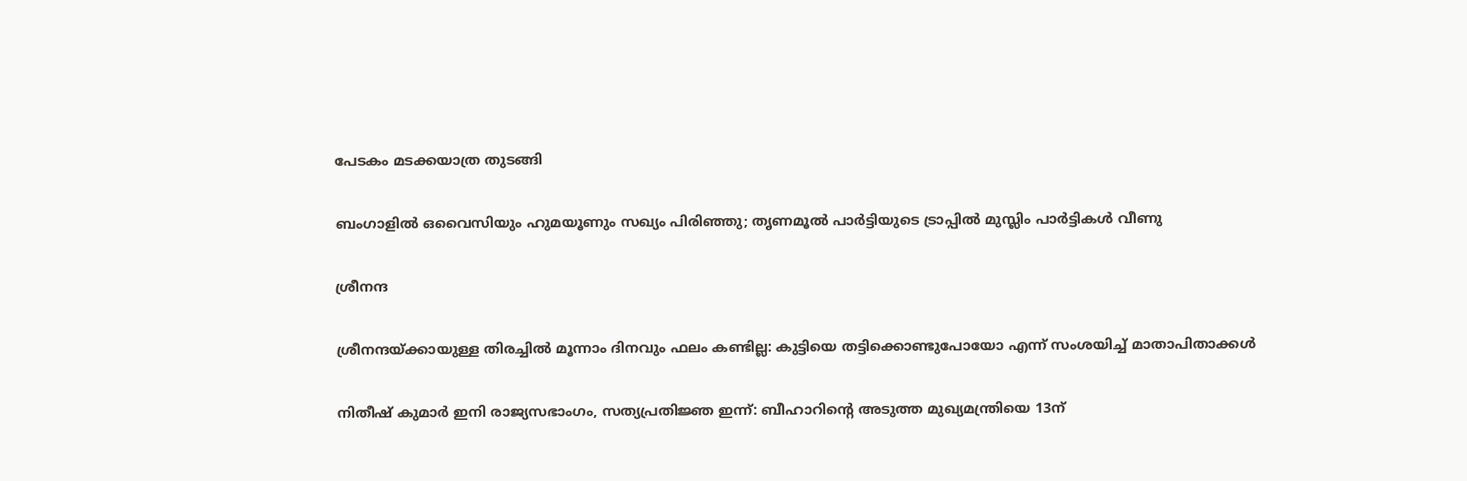പേടകം മടക്കയാത്ര തുടങ്ങി

ബംഗാളിൽ ഒവൈസിയും ഹുമയൂണും സഖ്യം പിരിഞ്ഞു; തൃണമൂൽ പാർട്ടിയുടെ ട്രാപ്പിൽ മുസ്ലിം പാർട്ടികൾ വീണു

ശ്രീനന്ദ

ശ്രീനന്ദയ്‌ക്കായുള്ള തിരച്ചിൽ മൂന്നാം ദിനവും ഫലം കണ്ടില്ല: കുട്ടിയെ തട്ടിക്കൊണ്ടുപോയോ എന്ന് സംശയിച്ച് മാതാപിതാക്കൾ

നിതീഷ് കുമാർ ഇനി രാജ്യസഭാംഗം, സത്യപ്രതിജ്ഞ ഇന്ന്: ബീഹാറിന്റെ അടുത്ത മുഖ്യമന്ത്രിയെ 13ന്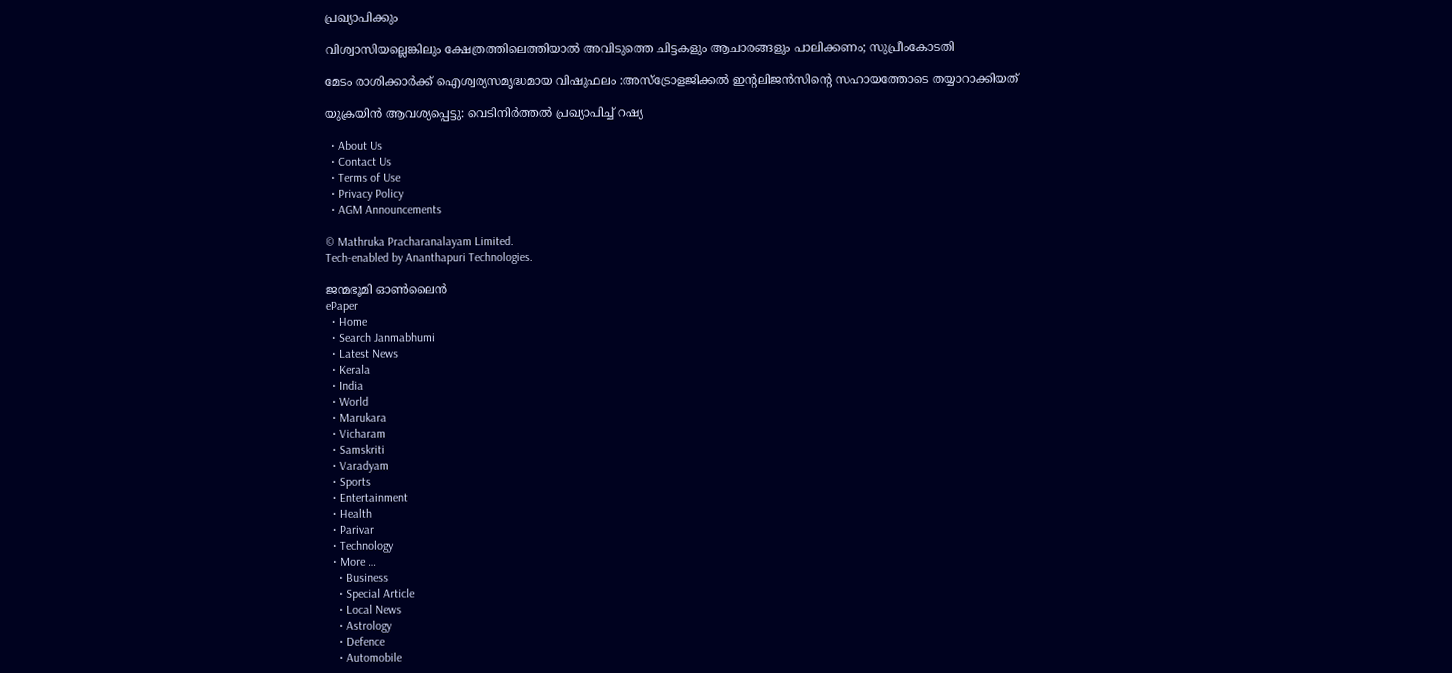പ്രഖ്യാപിക്കും

വിശ്വാസിയല്ലെങ്കിലും ക്ഷേത്രത്തിലെത്തിയാല്‍ അവിടുത്തെ ചിട്ടകളും ആചാരങ്ങളും പാലിക്കണം; സുപ്രീംകോടതി

മേടം രാശിക്കാർക്ക് ഐശ്വര്യസമൃദ്ധമായ വിഷുഫലം :അസ്ട്രോളജിക്കൽ ഇന്റലിജൻസിന്റെ സഹായത്തോടെ തയ്യാറാക്കിയത്

യുക്രയിന്‍ ആവശ്യപ്പെട്ടു: വെടിനിർത്തൽ പ്രഖ്യാപിച്ച് റഷ്യ

  • About Us
  • Contact Us
  • Terms of Use
  • Privacy Policy
  • AGM Announcements

© Mathruka Pracharanalayam Limited.
Tech-enabled by Ananthapuri Technologies.

ജന്മഭൂമി ഓണ്‍ലൈന്‍
ePaper
  • Home
  • Search Janmabhumi
  • Latest News
  • Kerala
  • India
  • World
  • Marukara
  • Vicharam
  • Samskriti
  • Varadyam
  • Sports
  • Entertainment
  • Health
  • Parivar
  • Technology
  • More …
    • Business
    • Special Article
    • Local News
    • Astrology
    • Defence
    • Automobile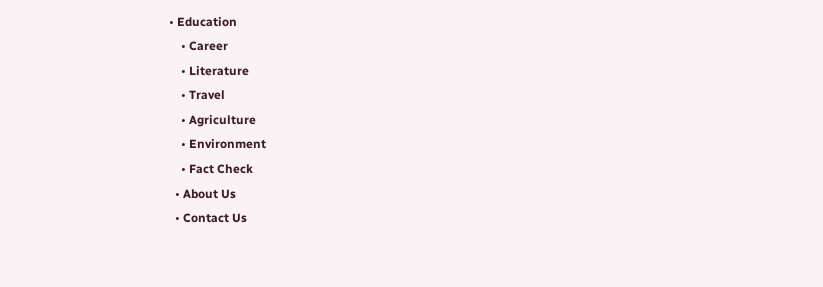• Education
    • Career
    • Literature
    • Travel
    • Agriculture
    • Environment
    • Fact Check
  • About Us
  • Contact Us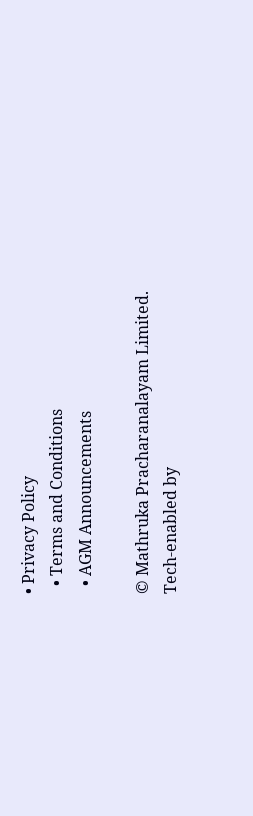• Privacy Policy
  • Terms and Conditions
  • AGM Announcements

© Mathruka Pracharanalayam Limited.
Tech-enabled by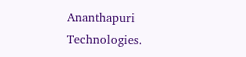Ananthapuri Technologies.